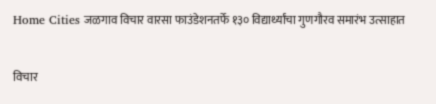Home Cities जळगाव विचार वारसा फाउंडेशनतर्फे १३० विद्यार्थ्यांचा गुणगौरव समारंभ उत्साहात

विचार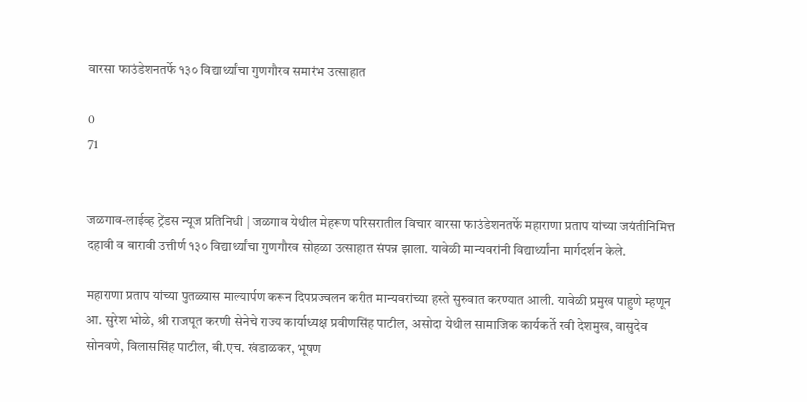वारसा फाउंडेशनतर्फे १३० विद्यार्थ्यांचा गुणगौरव समारंभ उत्साहात

0
71


जळगाव-लाईव्ह ट्रेंडस न्यूज प्रतिनिधी | जळगाव येथील मेहरूण परिसरातील विचार वारसा फाउंडेशनतर्फे महाराणा प्रताप यांच्या जयंतीनिमित्त दहावी व बारावी उत्तीर्ण १३० विद्यार्थ्यांचा गुणगौरव सोहळा उत्साहात संपन्न झाला. यावेळी मान्यवरांनी विद्यार्थ्यांना मार्गदर्शन केले.

महाराणा प्रताप यांच्या पुतळ्यास माल्यार्पण करून दिपप्रज्वलन करीत मान्यवरांच्या हस्ते सुरुवात करण्यात आली. यावेळी प्रमुख पाहुणे म्हणून आ. सुरेश भोळे, श्री राजपूत करणी सेनेचे राज्य कार्याध्यक्ष प्रवीणसिंह पाटील, असोदा येथील सामाजिक कार्यकर्ते रवी देशमुख, वासुदेव सोनवणे, विलाससिंह पाटील, बी.एच. खंडाळकर, भूषण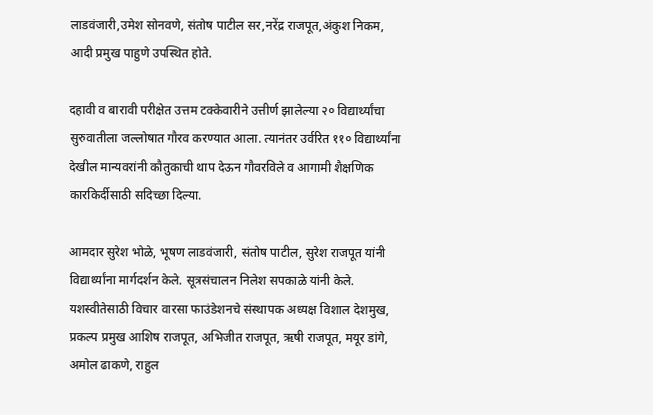लाडवंजारी,उमेश सोनवणे, संतोष पाटील सर,नरेंद्र राजपूत,अंकुश निकम, आदी प्रमुख पाहुणे उपस्थित होते.

दहावी व बारावी परीक्षेत उत्तम टक्केवारीने उत्तीर्ण झालेल्या २० विद्यार्थ्यांचा सुरुवातीला जल्लोषात गौरव करण्यात आला. त्यानंतर उर्वरित ११० विद्यार्थ्यांना देखील मान्यवरांनी कौतुकाची थाप देऊन गौवरविले व आगामी शैक्षणिक कारकिर्दीसाठी सदिच्छा दिल्या.

आमदार सुरेश भोळे, भूषण लाडवंजारी, संतोष पाटील, सुरेश राजपूत यांनी विद्यार्थ्यांना मार्गदर्शन केले. सूत्रसंचालन निलेश सपकाळे यांनी केले. यशस्वीतेसाठी विचार वारसा फाउंडेशनचे संस्थापक अध्यक्ष विशाल देशमुख, प्रकल्प प्रमुख आशिष राजपूत, अभिजीत राजपूत, ऋषी राजपूत, मयूर डांगे, अमोल ढाकणे, राहुल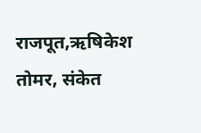राजपूत,ऋषिकेश तोमर, संकेत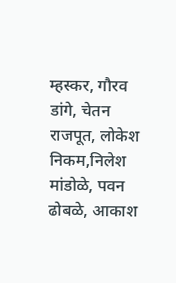म्हस्कर, गौरव डांगे, चेतन राजपूत, लोकेश निकम,निलेश मांडोळे, पवन ढोबळे, आकाश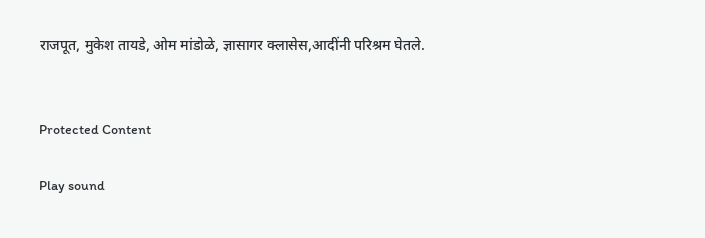राजपूत, मुकेश तायडे, ओम मांडोळे, ज्ञासागर क्लासेस,आदींनी परिश्रम घेतले.


Protected Content

Play sound